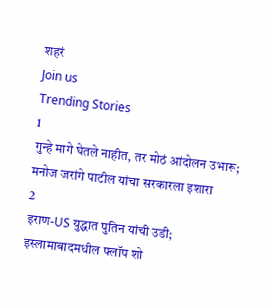शहरं
Join us
Trending Stories
1
गुन्हे मागे घेतले नाहीत, तर मोठं आंदोलन उभारू; मनोज जरांगे पाटील यांचा सरकारला इशारा
2
इराण-US युद्धात पुतिन यांची उडी; इस्लामाबादमधील फ्लॉप शो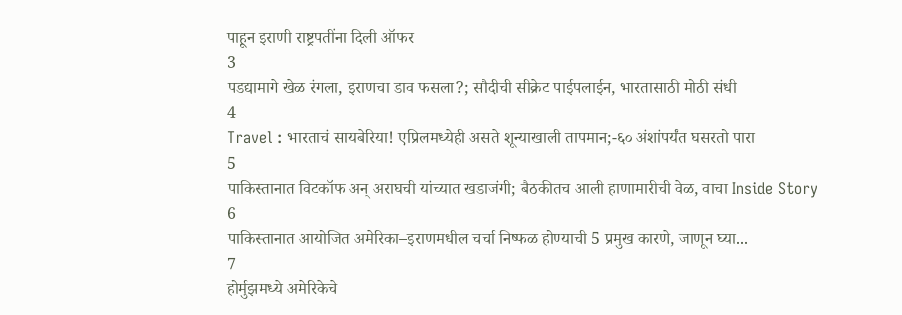पाहून इराणी राष्ट्रपतींना दिली ऑफर
3
पडद्यामागे खेळ रंगला, इराणचा डाव फसला?; सौदीची सीक्रेट पाईपलाईन, भारतासाठी मोठी संधी
4
Travel : भारताचं सायबेरिया! एप्रिलमध्येही असते शून्याखाली तापमान;-६० अंशांपर्यंत घसरतो पारा
5
पाकिस्तानात विटकॉफ अन् अराघची यांच्यात खडाजंगी; बैठकीतच आली हाणामारीची वेळ, वाचा Inside Story
6
पाकिस्तानात आयोजित अमेरिका–इराणमधील चर्चा निष्फळ होण्याची 5 प्रमुख कारणे, जाणून घ्या...
7
होर्मुझमध्ये अमेरिकेचे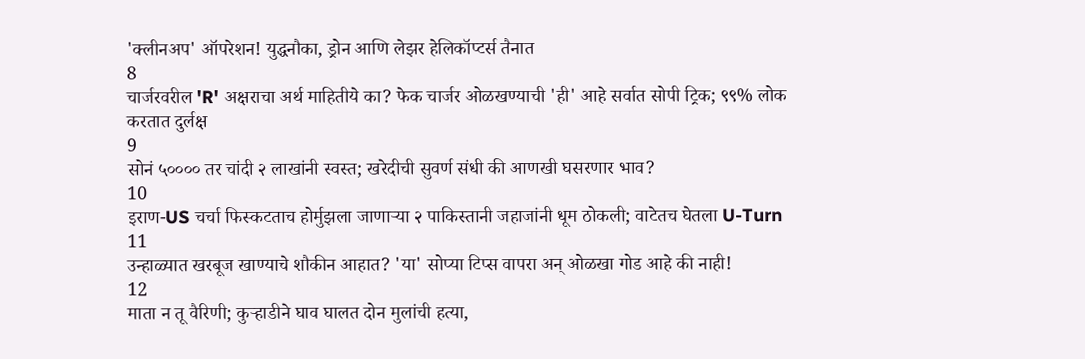'क्लीनअप' ऑपरेशन! युद्धनौका, ड्रोन आणि लेझर हेलिकॉप्टर्स तैनात
8
चार्जरवरील 'R' अक्षराचा अर्थ माहितीये का? फेक चार्जर ओळखण्याची 'ही' आहे सर्वात सोपी ट्रिक; ९९% लोक करतात दुर्लक्ष
9
सोनं ५०००० तर चांदी २ लाखांनी स्वस्त; खरेदीची सुवर्ण संधी की आणखी घसरणार भाव?
10
इराण-US चर्चा फिस्कटताच होर्मुझला जाणाऱ्या २ पाकिस्तानी जहाजांनी धूम ठोकली; वाटेतच घेतला U-Turn
11
उन्हाळ्यात खरबूज खाण्याचे शौकीन आहात? 'या' सोप्या टिप्स वापरा अन् ओळखा गोड आहे की नाही!
12
माता न तू वैरिणी; कुऱ्हाडीने घाव घालत दोन मुलांची हत्या,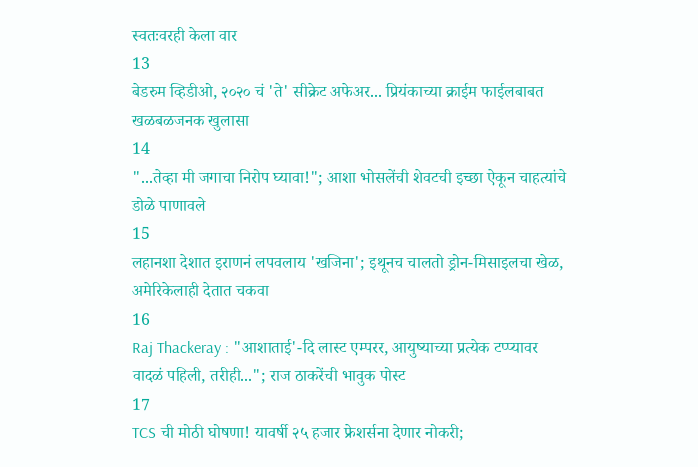स्वतःवरही केला वार
13
बेडरुम व्हिडीओ, २०२० चं 'ते' सीक्रेट अफेअर... प्रियंकाच्या क्राईम फाईलबाबत खळबळजनक खुलासा
14
"...तेव्हा मी जगाचा निरोप घ्यावा!"; आशा भोसलेंची शेवटची इच्छा ऐकून चाहत्यांचे डोळे पाणावले
15
लहानशा देशात इराणनं लपवलाय 'खजिना'; इथूनच चालतो ड्रोन-मिसाइलचा खेळ, अमेरिकेलाही देतात चकवा
16
Raj Thackeray : "आशाताई'-दि लास्ट एम्परर, आयुष्याच्या प्रत्येक टप्प्यावर वादळं पहिली, तरीही..."; राज ठाकरेंची भावुक पोस्ट
17
TCS ची मोठी घोषणा! यावर्षी २५ हजार फ्रेशर्सना देणार नोकरी;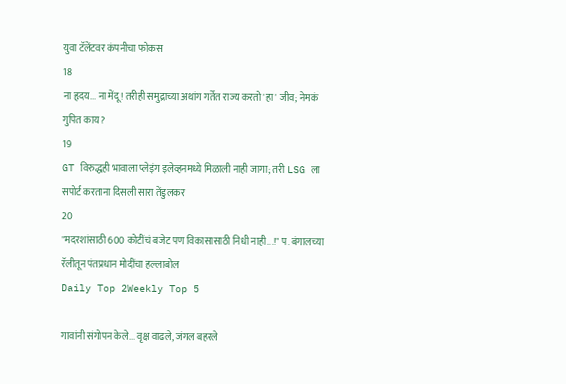युवा टॅलेंटवर कंपनीचा फोकस
18
ना हृदय... ना मेंदू! तरीही समुद्राच्या अथांग गर्तेत राज्य करतो 'हा' जीव; नेमकं गुपित काय?
19
GT विरुद्धही भावाला प्लेइंग इलेव्हनमध्ये मिळाली नाही जागा; तरी LSG ला सपोर्ट करताना दिसली सारा तेंडुलकर
20
"मदरशांसाठी 600 कोटींचं बजेट पण विकासासाठी निधी नाही...!" प. बंगालच्या रॅलीतून पंतप्रधान मोदींचा हल्लाबोल
Daily Top 2Weekly Top 5

गावांनी संगोपन केले... वृक्ष वाढले, जंगल बहरले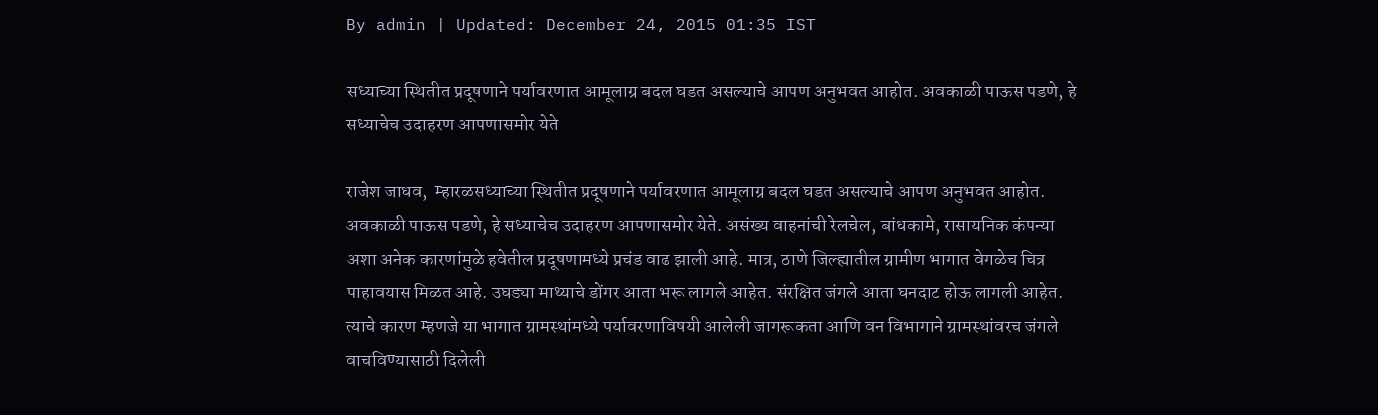By admin | Updated: December 24, 2015 01:35 IST

सध्याच्या स्थितीत प्रदूषणाने पर्यावरणात आमूलाग्र बदल घडत असल्याचे आपण अनुभवत आहोत. अवकाळी पाऊस पडणे, हे सध्याचेच उदाहरण आपणासमोर येते

राजेश जाधव,  म्हारळसध्याच्या स्थितीत प्रदूषणाने पर्यावरणात आमूलाग्र बदल घडत असल्याचे आपण अनुभवत आहोत. अवकाळी पाऊस पडणे, हे सध्याचेच उदाहरण आपणासमोर येते. असंख्य वाहनांची रेलचेल, बांधकामे, रासायनिक कंपन्या अशा अनेक कारणांमुळे हवेतील प्रदूषणामध्ये प्रचंड वाढ झाली आहे. मात्र, ठाणे जिल्ह्यातील ग्रामीण भागात वेगळेच चित्र पाहावयास मिळत आहे. उघड्या माथ्याचे डोंगर आता भरू लागले आहेत. संरक्षित जंगले आता घनदाट होऊ लागली आहेत. त्याचे कारण म्हणजे या भागात ग्रामस्थांमध्ये पर्यावरणाविषयी आलेली जागरूकता आणि वन विभागाने ग्रामस्थांवरच जंगले वाचविण्यासाठी दिलेली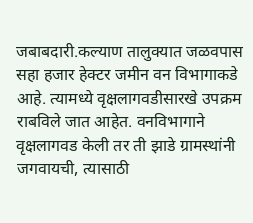जबाबदारी.कल्याण तालुक्यात जळवपास सहा हजार हेक्टर जमीन वन विभागाकडे आहे. त्यामध्ये वृक्षलागवडीसारखे उपक्रम राबविले जात आहेत. वनविभागाने वृक्षलागवड केली तर ती झाडे ग्रामस्थांनी जगवायची, त्यासाठी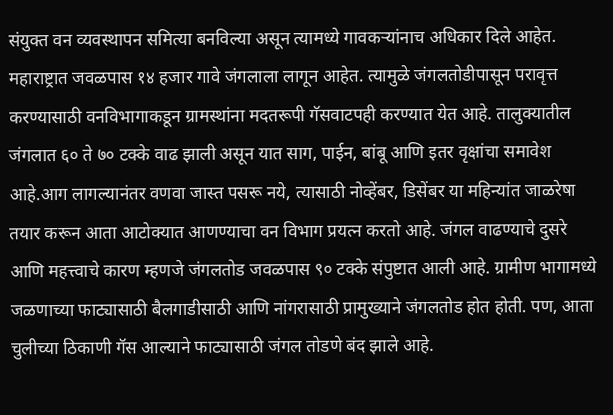संयुक्त वन व्यवस्थापन समित्या बनविल्या असून त्यामध्ये गावकऱ्यांनाच अधिकार दिले आहेत. महाराष्ट्रात जवळपास १४ हजार गावे जंगलाला लागून आहेत. त्यामुळे जंगलतोडीपासून परावृत्त करण्यासाठी वनविभागाकडून ग्रामस्थांना मदतरूपी गॅसवाटपही करण्यात येत आहे. तालुक्यातील जंगलात ६० ते ७० टक्के वाढ झाली असून यात साग, पाईन, बांबू आणि इतर वृक्षांचा समावेश आहे.आग लागल्यानंतर वणवा जास्त पसरू नये, त्यासाठी नोव्हेंबर, डिसेंबर या महिन्यांत जाळरेषा तयार करून आता आटोक्यात आणण्याचा वन विभाग प्रयत्न करतो आहे. जंगल वाढण्याचे दुसरे आणि महत्त्वाचे कारण म्हणजे जंगलतोड जवळपास ९० टक्के संपुष्टात आली आहे. ग्रामीण भागामध्ये जळणाच्या फाट्यासाठी बैलगाडीसाठी आणि नांगरासाठी प्रामुख्याने जंगलतोड होत होती. पण, आता चुलीच्या ठिकाणी गॅस आल्याने फाट्यासाठी जंगल तोडणे बंद झाले आहे.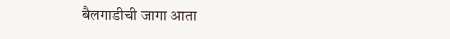बैलगाडीची जागा आता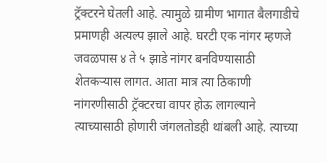ट्रॅक्टरने घेतली आहे. त्यामुळे ग्रामीण भागात बैलगाडीचे प्रमाणही अत्यल्प झाले आहे. घरटी एक नांगर म्हणजे जवळपास ४ ते ५ झाडे नांगर बनविण्यासाठी शेतकऱ्यास लागत. आता मात्र त्या ठिकाणी नांगरणीसाठी ट्रॅक्टरचा वापर होऊ लागल्याने त्याच्यासाठी होणारी जंगलतोडही थांबली आहे. त्याच्या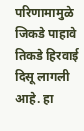परिणामामुळे जिकडे पाहावे तिकडे हिरवाई दिसू लागली आहे. हा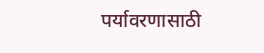पर्यावरणासाठी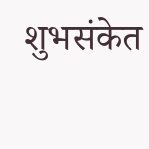शुभसंकेत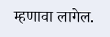म्हणावा लागेल.